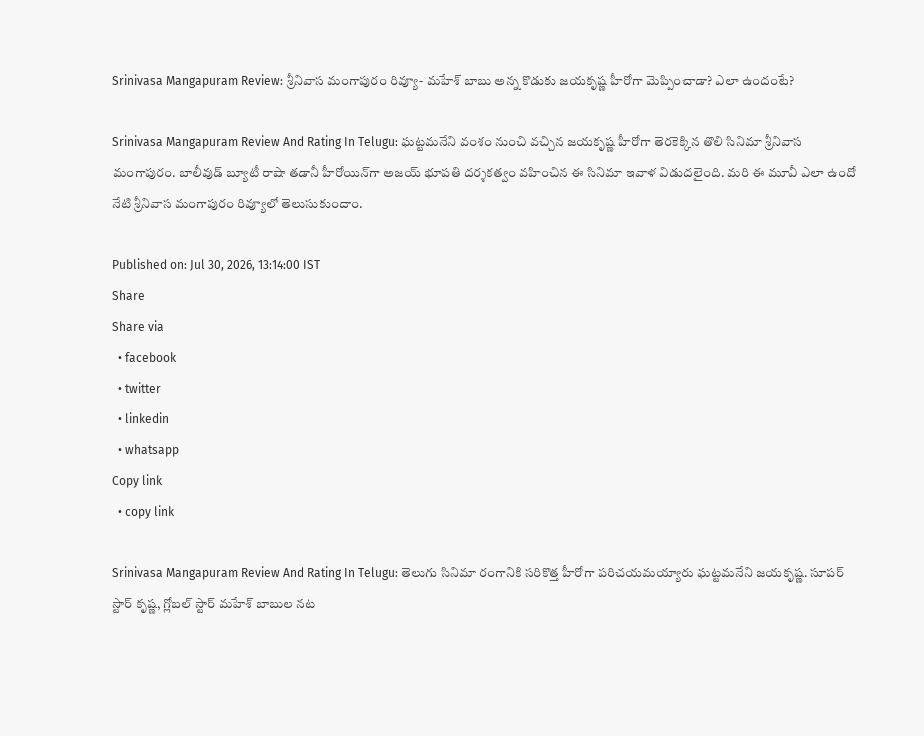Srinivasa Mangapuram Review: శ్రీనివాస మంగాపురం రివ్యూ- మహేశ్ బాబు అన్న కొడుకు జయకృష్ణ హీరోగా మెప్పించాడా? ఎలా ఉందంటే?

Srinivasa Mangapuram Review And Rating In Telugu: ఘట్టమనేని వంశం నుంచి వచ్చిన జయకృష్ణ హీరోగా తెరకెక్కిన తొలి సినిమా శ్రీనివాస మంగాపురం. బాలీవుడ్ బ్యూటీ రాషా తడానీ హీరోయిన్‌గా అజయ్ భూపతి దర్శకత్వం వహించిన ఈ సినిమా ఇవాళ విడుదలైంది. మరి ఈ మూవీ ఎలా ఉందో నేటి శ్రీనివాస మంగాపురం రివ్యూలో తెలుసుకుందాం.

Published on: Jul 30, 2026, 13:14:00 IST
Share
Share via
  • facebook
  • twitter
  • linkedin
  • whatsapp
Copy link
  • copy link

Srinivasa Mangapuram Review And Rating In Telugu: తెలుగు సినిమా రంగానికి సరికొత్త హీరోగా పరిచయమయ్యారు ఘట్టమనేని జయకృష్ణ. సూపర్ స్టార్ కృష్ణ, గ్లోబల్ స్టార్ మహేశ్ బాబుల నట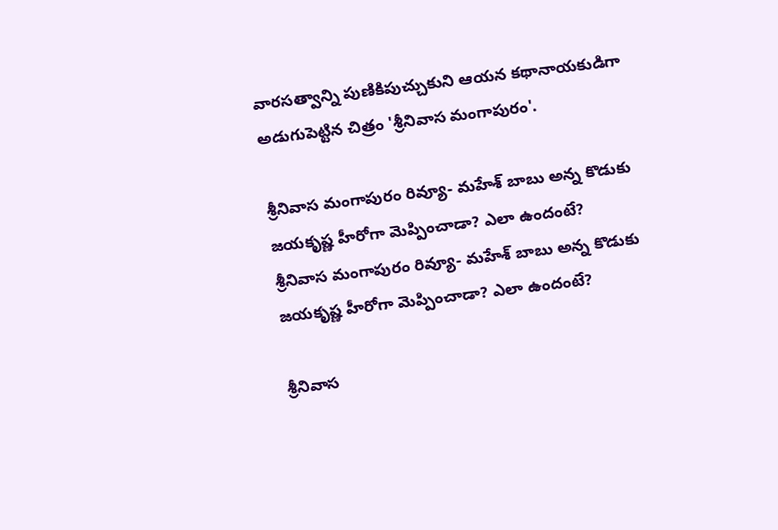వారసత్వాన్ని పుణికిపుచ్చుకుని ఆయన కథానాయకుడిగా అడుగుపెట్టిన చిత్రం 'శ్రీనివాస మంగాపురం'.

శ్రీనివాస మంగాపురం రివ్యూ- మహేశ్ బాబు అన్న కొడుకు జయకృష్ణ హీరోగా మెప్పించాడా? ఎలా ఉందంటే?
శ్రీనివాస మంగాపురం రివ్యూ- మహేశ్ బాబు అన్న కొడుకు జయకృష్ణ హీరోగా మెప్పించాడా? ఎలా ఉందంటే?

శ్రీనివాస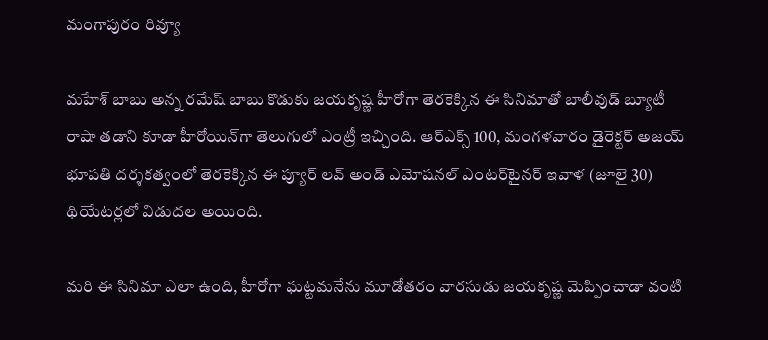మంగాపురం రివ్యూ

మహేశ్ బాబు అన్న రమేష్ బాబు కొడుకు జయకృష్ణ హీరోగా తెరకెక్కిన ఈ సినిమాతో బాలీవుడ్ బ్యూటీ రాషా తడాని కూడా హీరోయిన్‌గా తెలుగులో ఎంట్రీ ఇచ్చింది. ఆర్ఎక్స్ 100, మంగళవారం డైరెక్టర్ అజయ్ భూపతి దర్శకత్వంలో తెరకెక్కిన ఈ ప్యూర్ లవ్ అండ్ ఎమోషనల్ ఎంటర్‌టైనర్ ఇవాళ (జూలై 30) థియేటర్లలో విడుదల అయింది.

మరి ఈ సినిమా ఎలా ఉంది, హీరోగా ఘట్టమనేను మూడోతరం వారసుడు జయకృష్ణ మెప్పించాడా వంటి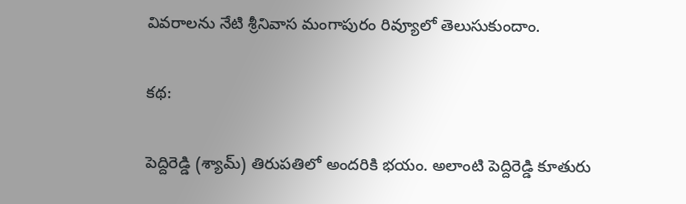వివరాలను నేటి శ్రీనివాస మంగాపురం రివ్యూలో తెలుసుకుందాం.

కథ:

పెద్దిరెడ్డి (శ్యామ్) తిరుపతిలో అందరికి భయం. అలాంటి పెద్దిరెడ్డి కూతురు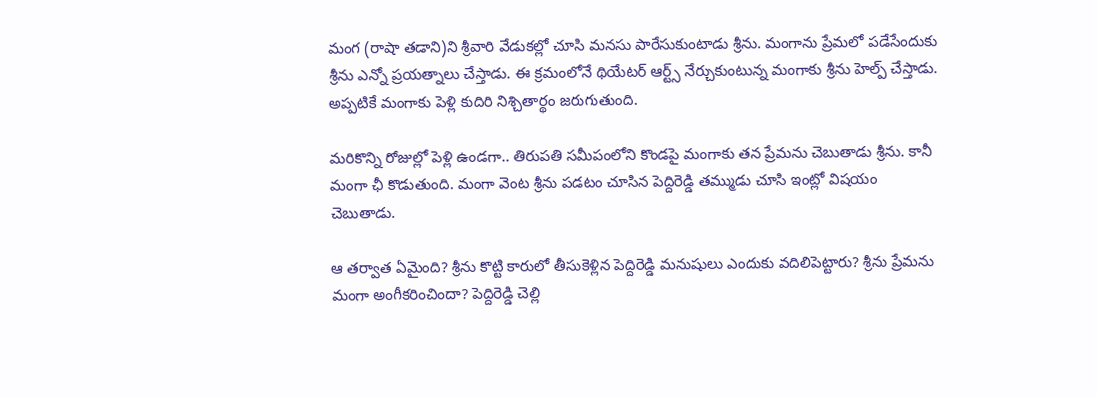మంగ (రాషా తడాని)ని శ్రీవారి వేడుకల్లో చూసి మనసు పారేసుకుంటాడు శ్రీను. మంగాను ప్రేమలో పడేసేందుకు శ్రీను ఎన్నో ప్రయత్నాలు చేస్తాడు. ఈ క్రమంలోనే థియేటర్ ఆర్ట్స్ నేర్చుకుంటున్న మంగాకు శ్రీను హెల్ప్ చేస్తాడు. అప్పటికే మంగాకు పెళ్లి కుదిరి నిశ్చితార్థం జరుగుతుంది.

మరికొన్ని రోజుల్లో పెళ్లి ఉండగా.. తిరుపతి సమీపంలోని కొండపై మంగాకు తన ప్రేమను చెబుతాడు శ్రీను. కానీ మంగా ఛీ కొడుతుంది. మంగా వెంట శ్రీను పడటం చూసిన పెద్దిరెడ్డి తమ్ముడు చూసి ఇంట్లో విషయం చెబుతాడు.

ఆ తర్వాత ఏమైంది? శ్రీను కొట్టి కారులో తీసుకెళ్లిన పెద్దిరెడ్డి మనుషులు ఎందుకు వదిలిపెట్టారు? శ్రీను ప్రేమను మంగా అంగీకరించిందా? పెద్దిరెడ్డి చెల్లి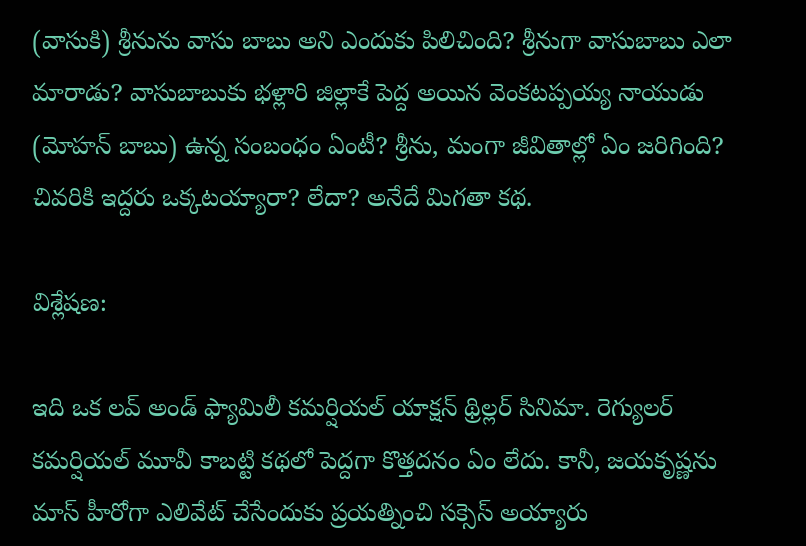(వాసుకి) శ్రీనును వాసు బాబు అని ఎందుకు పిలిచింది? శ్రీనుగా వాసుబాబు ఎలా మారాడు? వాసుబాబుకు భళ్లారి జిల్లాకే పెద్ద అయిన వెంకటప్పయ్య నాయుడు (మోహన్ బాబు) ఉన్న సంబంధం ఏంటీ? శ్రీను, మంగా జీవితాల్లో ఏం జరిగింది? చివరికి ఇద్దరు ఒక్కటయ్యారా? లేదా? అనేదే మిగతా కథ.

విశ్లేషణ:

ఇది ఒక లవ్ అండ్ ఫ్యామిలీ కమర్షియల్ యాక్షన్ థ్రిల్లర్ సినిమా. రెగ్యులర్ కమర్షియల్ మూవీ కాబట్టి కథలో పెద్దగా కొత్తదనం ఏం లేదు. కానీ, జయకృష్ణను మాస్ హీరోగా ఎలివేట్ చేసేందుకు ప్రయత్నించి సక్సెస్ అయ్యారు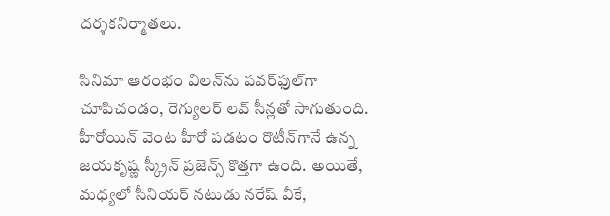దర్శకనిర్మాతలు.

సినిమా ఆరంభం విలన్‌ను పవర్‌ఫుల్‌గా చూపిచండం, రెగ్యులర్ లవ్ సీన్లతో సాగుతుంది. హీరోయిన్ వెంట హీరో పడటం రొటీన్‌గానే ఉన్న జయకృష్ణ స్క్రీన్ ప్రజెన్స్ కొత్తగా ఉంది. అయితే, మధ్యలో సీనియర్ నటుడు నరేష్ వీకే,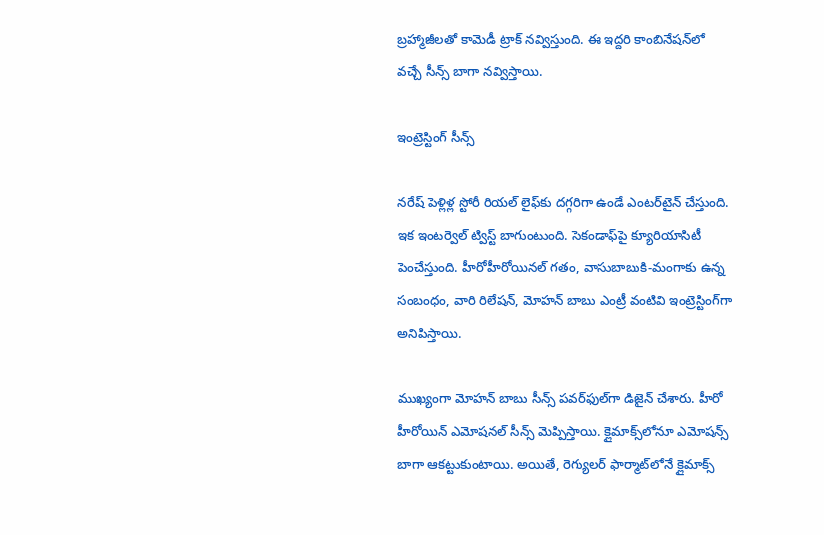బ్రహ్మాజీలతో కామెడీ ట్రాక్ నవ్విస్తుంది. ఈ ఇద్దరి కాంబినేషన్‌లో వచ్చే సీన్స్ బాగా నవ్విస్తాయి.

ఇంట్రెస్టింగ్ సీన్స్

నరేష్ పెళ్లిళ్ల స్టోరీ రియల్ లైఫ్‌కు దగ్గరిగా ఉండే ఎంటర్‌టైన్ చేస్తుంది. ఇక ఇంటర్వెల్ ట్విస్ట్ బాగుంటుంది. సెకండాఫ్‌పై క్యూరియాసిటీ పెంచేస్తుంది. హీరోహీరోయినల్ గతం, వాసుబాబుకి-మంగాకు ఉన్న సంబంధం, వారి రిలేషన్, మోహన్ బాబు ఎంట్రీ వంటివి ఇంట్రెస్టింగ్‌గా అనిపిస్తాయి.

ముఖ్యంగా మోహన్ బాబు సీన్స్ పవర్‌ఫుల్‌గా డిజైన్ చేశారు. హీరో హీరోయిన్ ఎమోషనల్ సీన్స్ మెప్పిస్తాయి. క్లైమాక్స్‌లోనూ ఎమోషన్స్ బాగా ఆకట్టుకుంటాయి. అయితే, రెగ్యులర్ ఫార్మాట్‌లోనే క్లైమాక్స్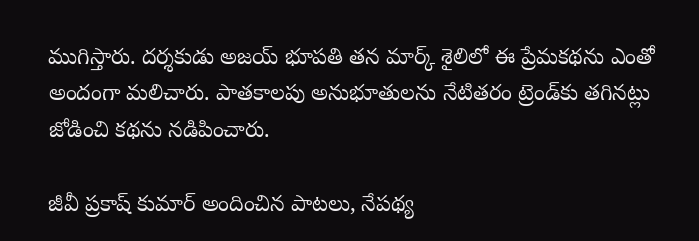ముగిస్తారు. దర్శకుడు అజయ్ భూపతి తన మార్క్ శైలిలో ఈ ప్రేమకథను ఎంతో అందంగా మలిచారు. పాతకాలపు అనుభూతులను నేటితరం ట్రెండ్‌కు తగినట్లు జోడించి కథను నడిపించారు.

జీవీ ప్రకాష్ కుమార్ అందించిన పాటలు, నేపథ్య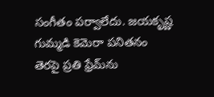సంగీతం పర్వాలేదు. జయకృష్ణ గుమ్మడి కెమెరా పనితనం తెరపై ప్రతి ఫ్రేమ్‌ను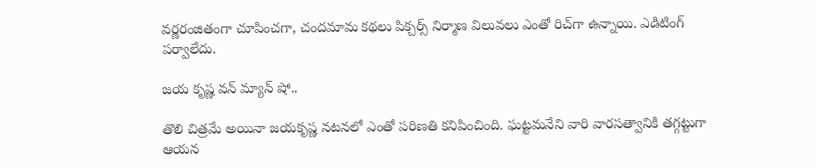వర్ణరంజితంగా చూపించగా, చందమామ కథలు పిక్చర్స్ నిర్మాణ విలువలు ఎంతో రిచ్‌గా ఉన్నాయి. ఎడిటింగ్ పర్వాలేదు.

జయ కృష్ణ వన్ మ్యాన్ షో..

తొలి చిత్రమే అయినా జయకృష్ణ నటనలో ఎంతో పరిణతి కనిపించింది. ఘట్టమనేని వారి వారసత్వానికి తగ్గట్టుగా ఆయన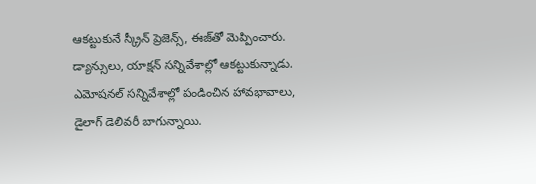ఆకట్టుకునే స్క్రీన్ ప్రెజెన్స్, ఈజ్‌తో మెప్పించారు. డ్యాన్సులు, యాక్షన్ సన్నివేశాల్లో ఆకట్టుకున్నాడు. ఎమోషనల్ సన్నివేశాల్లో పండించిన హావభావాలు, డైలాగ్ డెలివరీ బాగున్నాయి.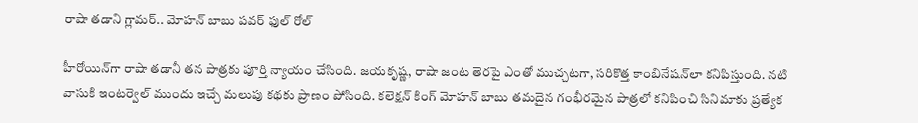రాషా తడాని గ్లామర్.. మోహన్ బాబు పవర్ ఫుల్ రోల్

హీరోయిన్‌గా రాషా తడానీ తన పాత్రకు పూర్తి న్యాయం చేసింది. జయకృష్ణ, రాషా జంట తెరపై ఎంతో ముచ్చటగా, సరికొత్త కాంబినేషన్‌లా కనిపిస్తుంది. నటి వాసుకి ఇంటర్వెల్ ముందు ఇచ్చే మలుపు కథకు ప్రాణం పోసింది. కలెక్షన్ కింగ్ మోహన్ బాబు తమదైన గంభీరమైన పాత్రలో కనిపించి సినిమాకు ప్రత్యేక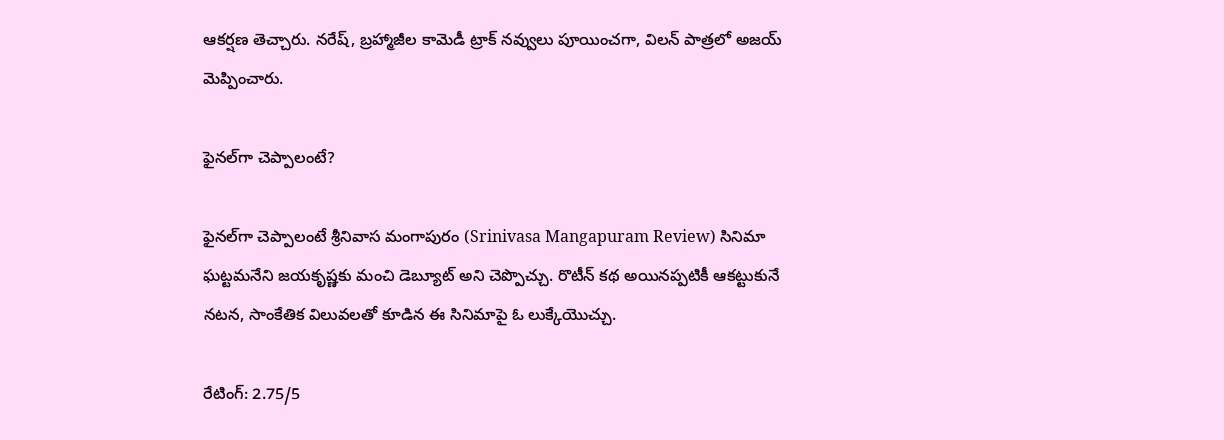ఆకర్షణ తెచ్చారు. నరేష్, బ్రహ్మాజీల కామెడీ ట్రాక్ నవ్వులు పూయించగా, విలన్ పాత్రలో అజయ్ మెప్పించారు.

ఫైనల్‌గా చెప్పాలంటే?

ఫైనల్‌గా చెప్పాలంటే శ్రీనివాస మంగాపురం (Srinivasa Mangapuram Review) సినిమా ఘట్టమనేని జయకృష్ణకు మంచి డెబ్యూట్ అని చెప్పొచ్చు. రొటీన్ కథ అయినప్పటికీ ఆకట్టుకునే నటన, సాంకేతిక విలువలతో కూడిన ఈ సినిమాపై ఓ లుక్కేయొచ్చు.

రేటింగ్: 2.75/5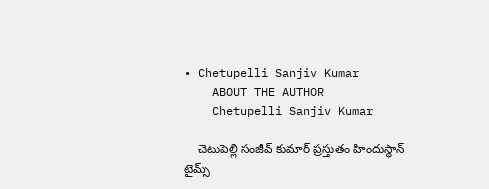• Chetupelli Sanjiv Kumar
    ABOUT THE AUTHOR
    Chetupelli Sanjiv Kumar

    చెటుపెల్లి సంజీవ్ కుమార్ ప్రస్తుతం హిందుస్థాన్ టైమ్స్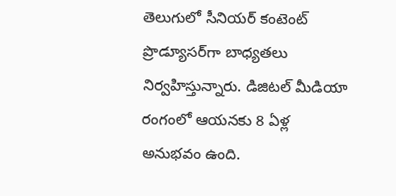తెలుగులో సీనియర్ కంటెంట్ ప్రొడ్యూసర్‌గా బాధ్యతలు నిర్వహిస్తున్నారు. డిజిటల్ మీడియా రంగంలో ఆయనకు 8 ఏళ్ల అనుభవం ఉంది.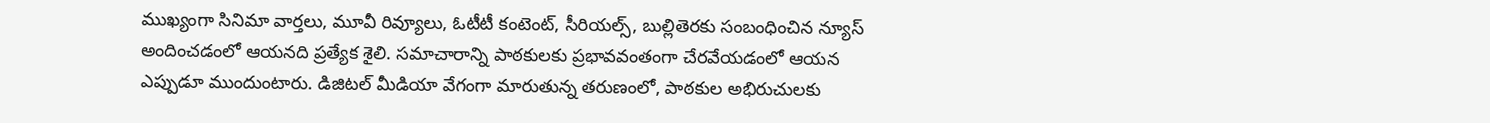ముఖ్యంగా సినిమా వార్తలు, మూవీ రివ్యూలు, ఓటీటీ కంటెంట్, సీరియల్స్, బుల్లితెరకు సంబంధించిన న్యూస్ అందించడంలో ఆయనది ప్రత్యేక శైలి. సమాచారాన్ని పాఠకులకు ప్రభావవంతంగా చేరవేయడంలో ఆయన ఎప్పుడూ ముందుంటారు. డిజిటల్ మీడియా వేగంగా మారుతున్న తరుణంలో, పాఠకుల అభిరుచులకు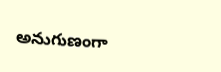అనుగుణంగా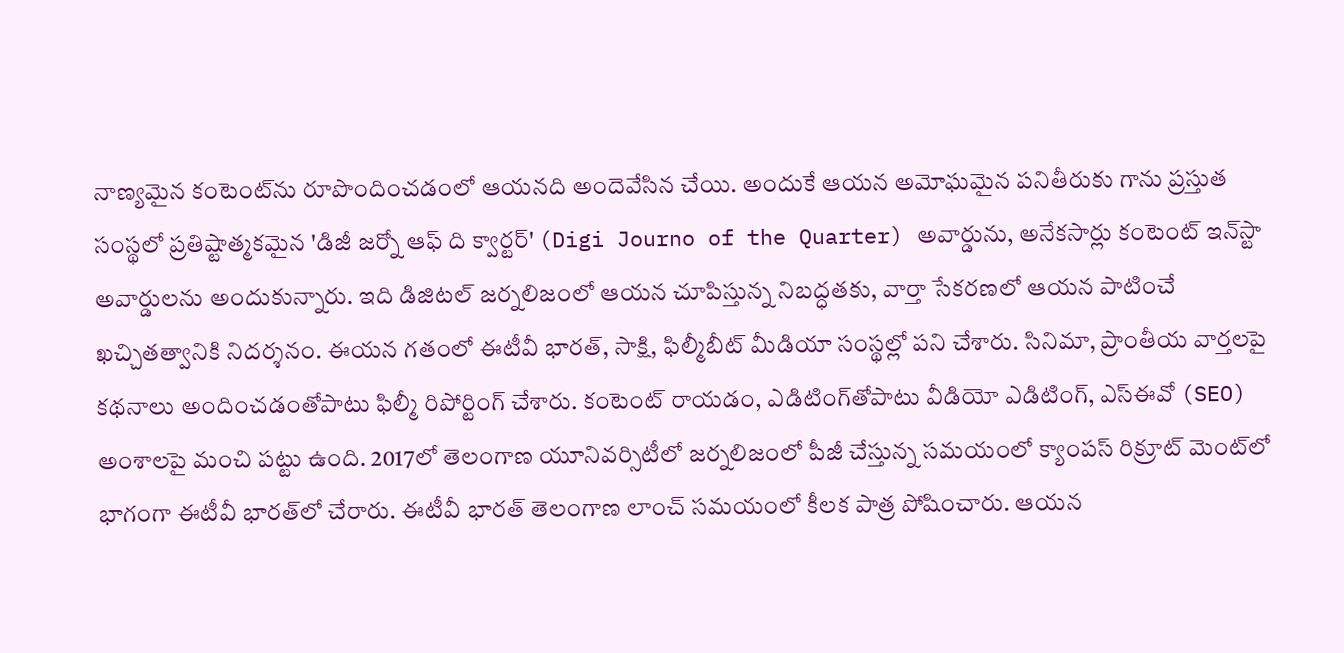నాణ్యమైన కంటెంట్‌ను రూపొందించడంలో ఆయనది అందెవేసిన చేయి. అందుకే ఆయన అమోఘమైన పనితీరుకు గాను ప్రస్తుత సంస్థలో ప్రతిష్టాత్మకమైన 'డిజీ జర్నో ఆఫ్ ది క్వార్టర్' (Digi Journo of the Quarter) అవార్డును, అనేకసార్లు కంటెంట్ ఇన్‌స్టా అవార్డులను అందుకున్నారు. ఇది డిజిటల్ జర్నలిజంలో ఆయన చూపిస్తున్న నిబద్ధతకు, వార్తా సేకరణలో ఆయన పాటించే ఖచ్చితత్వానికి నిదర్శనం. ఈయన గతంలో ఈటీవీ భారత్, సాక్షి, ఫిల్మీబీట్ మీడియా సంస్థల్లో పని చేశారు. సినిమా, ప్రాంతీయ వార్తలపై కథనాలు అందించడంతోపాటు ఫిల్మీ రిపోర్టింగ్ చేశారు. కంటెంట్ రాయడం, ఎడిటింగ్‌తోపాటు వీడియో ఎడిటింగ్, ఎస్‌ఈవో (SEO) అంశాలపై మంచి పట్టు ఉంది. 2017లో తెలంగాణ యూనివర్సిటీలో జర్నలిజంలో పీజీ చేస్తున్న సమయంలో క్యాంపస్ రిక్రూట్ మెంట్‌లో భాగంగా ఈటీవీ భారత్‌లో చేరారు. ఈటీవీ భారత్ తెలంగాణ లాంచ్ సమయంలో కీలక పాత్ర పోషించారు. ఆయన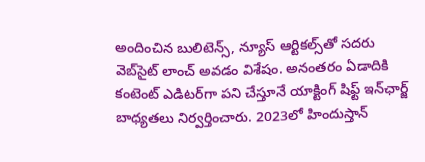అందించిన బులిటెన్స్, న్యూస్ ఆర్టికల్స్‌తో సదరు వెబ్‌సైట్ లాంచ్ అవడం విశేషం. అనంతరం ఏడాదికి కంటెంట్ ఎడిటర్‌గా పని చేస్తూనే యాక్టింగ్ షిఫ్ట్ ఇన్‌ఛార్జ్ బాధ్యతలు నిర్వర్తించారు. 2023లో హిందుస్తాన్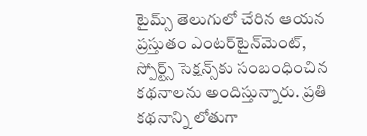టైమ్స్ తెలుగులో చేరిన ఆయన ప్రస్తుతం ఎంటర్‌టైన్‌మెంట్, స్పోర్ట్స్ సెక్షన్స్‌కు సంబంధించిన కథనాలను అందిస్తున్నారు. ప్రతి కథనాన్ని లోతుగా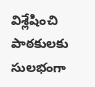విశ్లేషించి పాఠకులకు సులభంగా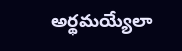అర్థమయ్యేలా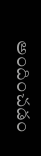అందించడం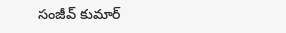సంజీవ్ కుమార్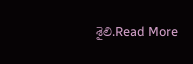శైలి.Read More